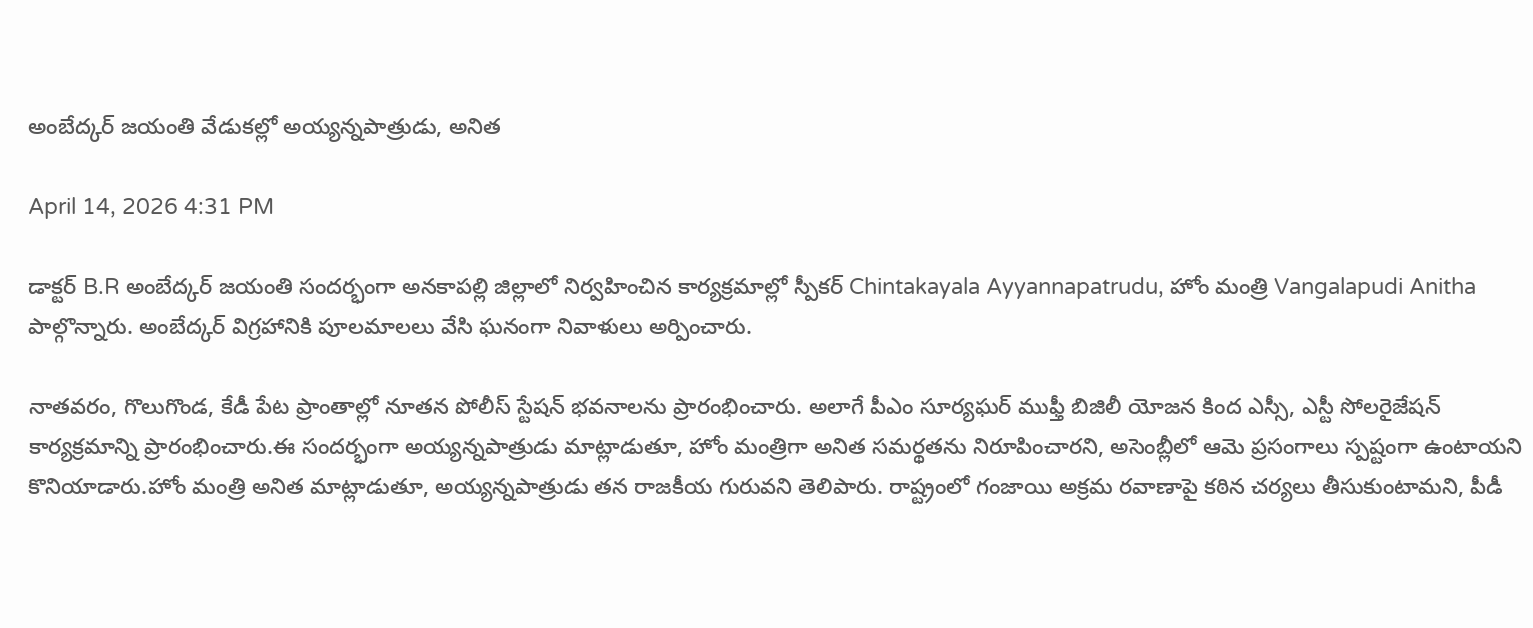అంబేద్కర్ జయంతి వేడుకల్లో అయ్యన్నపాత్రుడు, అనిత

April 14, 2026 4:31 PM

డాక్టర్ B.R అంబేద్కర్ జయంతి సందర్భంగా అనకాపల్లి జిల్లాలో నిర్వహించిన కార్యక్రమాల్లో స్పీకర్ Chintakayala Ayyannapatrudu, హోం మంత్రి Vangalapudi Anitha పాల్గొన్నారు. అంబేద్కర్ విగ్రహానికి పూలమాలలు వేసి ఘనంగా నివాళులు అర్పించారు.

నాతవరం, గొలుగొండ, కేడీ పేట ప్రాంతాల్లో నూతన పోలీస్ స్టేషన్ భవనాలను ప్రారంభించారు. అలాగే పీఎం సూర్యఘర్ ముఫ్తీ బిజిలీ యోజన కింద ఎస్సీ, ఎస్టీ సోలరైజేషన్ కార్యక్రమాన్ని ప్రారంభించారు.ఈ సందర్భంగా అయ్యన్నపాత్రుడు మాట్లాడుతూ, హోం మంత్రిగా అనిత సమర్థతను నిరూపించారని, అసెంబ్లీలో ఆమె ప్రసంగాలు స్పష్టంగా ఉంటాయని కొనియాడారు.హోం మంత్రి అనిత మాట్లాడుతూ, అయ్యన్నపాత్రుడు తన రాజకీయ గురువని తెలిపారు. రాష్ట్రంలో గంజాయి అక్రమ రవాణాపై కఠిన చర్యలు తీసుకుంటామని, పీడీ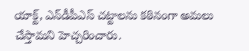యాక్ట్, ఎన్‌డీపీఎస్ చట్టాలను కఠినంగా అమలు చేస్తామని హెచ్చరించారు.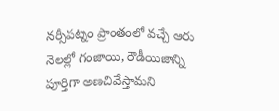నర్సీపట్నం ప్రాంతంలో వచ్చే ఆరు నెలల్లో గంజాయి, రౌడీయిజాన్ని పూర్తిగా అణచివేస్తామని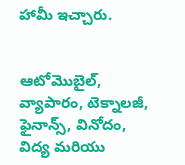హామీ ఇచ్చారు.


ఆటోమొబైల్, వ్యాపారం, టెక్నాలజీ, ఫైనాన్స్, వినోదం, విద్య మరియు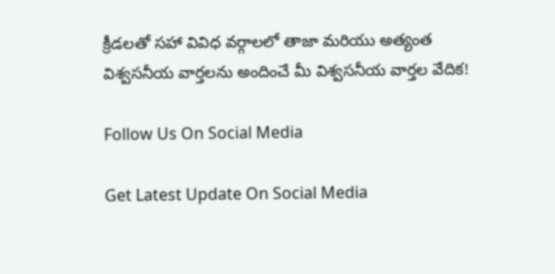క్రీడలతో సహా వివిధ వర్గాలలో తాజా మరియు అత్యంత విశ్వసనీయ వార్తలను అందించే మీ విశ్వసనీయ వార్తల వేదిక!

Follow Us On Social Media

Get Latest Update On Social Media